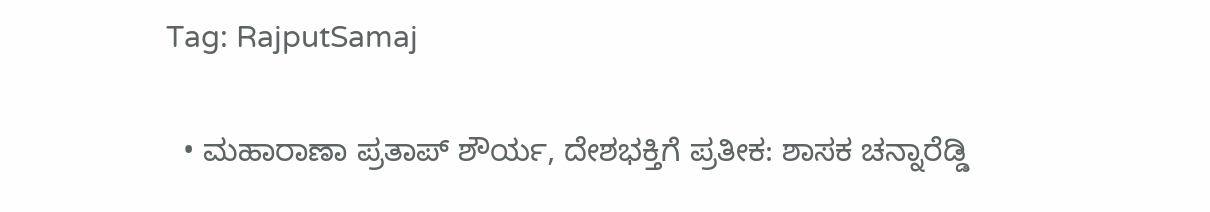Tag: RajputSamaj

  • ಮಹಾರಾಣಾ ಪ್ರತಾಪ್ ಶೌರ್ಯ, ದೇಶಭಕ್ತಿಗೆ ಪ್ರತೀಕ: ಶಾಸಕ ಚನ್ನಾರೆಡ್ಡಿ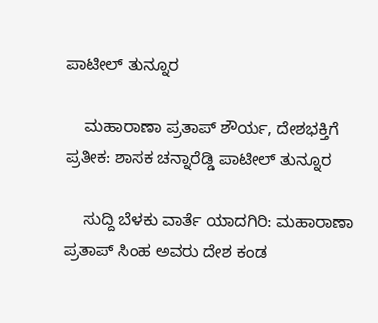ಪಾಟೀಲ್ ತುನ್ನೂರ

    ಮಹಾರಾಣಾ ಪ್ರತಾಪ್ ಶೌರ್ಯ, ದೇಶಭಕ್ತಿಗೆ ಪ್ರತೀಕ: ಶಾಸಕ ಚನ್ನಾರೆಡ್ಡಿ ಪಾಟೀಲ್ ತುನ್ನೂರ

    ಸುದ್ದಿ ಬೆಳಕು ವಾರ್ತೆ ಯಾದಗಿರಿ: ಮಹಾರಾಣಾ ಪ್ರತಾಪ್ ಸಿಂಹ ಅವರು ದೇಶ ಕಂಡ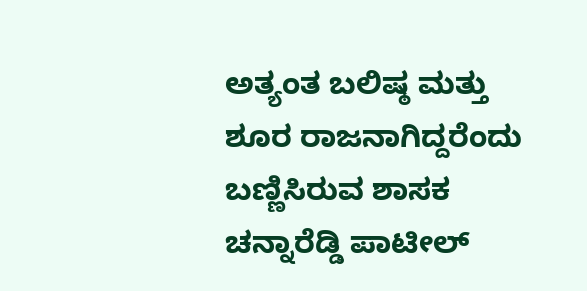ಅತ್ಯಂತ ಬಲಿಷ್ಠ ಮತ್ತು ಶೂರ ರಾಜನಾಗಿದ್ದರೆಂದು ಬಣ್ಣಿಸಿರುವ ಶಾಸಕ ಚನ್ನಾರೆಡ್ಡಿ ಪಾಟೀಲ್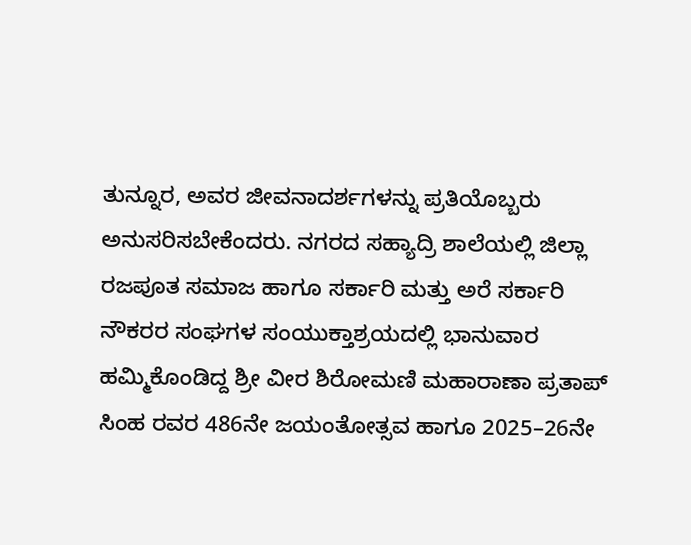ತುನ್ನೂರ, ಅವರ ಜೀವನಾದರ್ಶಗಳನ್ನು ಪ್ರತಿಯೊಬ್ಬರು ಅನುಸರಿಸಬೇಕೆಂದರು. ನಗರದ ಸಹ್ಯಾದ್ರಿ ಶಾಲೆಯಲ್ಲಿ ಜಿಲ್ಲಾ ರಜಪೂತ ಸಮಾಜ ಹಾಗೂ ಸರ್ಕಾರಿ ಮತ್ತು ಅರೆ ಸರ್ಕಾರಿ ನೌಕರರ ಸಂಘಗಳ ಸಂಯುಕ್ತಾಶ್ರಯದಲ್ಲಿ ಭಾನುವಾರ ಹಮ್ಮಿಕೊಂಡಿದ್ದ ಶ್ರೀ ವೀರ ಶಿರೋಮಣಿ ಮಹಾರಾಣಾ ಪ್ರತಾಪ್ ಸಿಂಹ ರವರ 486ನೇ ಜಯಂತೋತ್ಸವ ಹಾಗೂ 2025–26ನೇ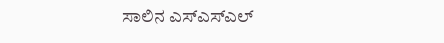ಸಾಲಿನ ಎಸ್ಎಸ್ಎಲ್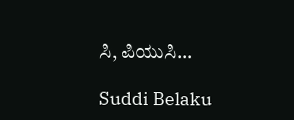ಸಿ, ಪಿಯುಸಿ…

Suddi Belaku